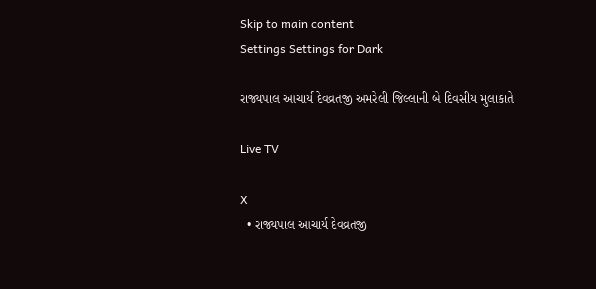Skip to main content
Settings Settings for Dark

રાજ્યપાલ આચાર્ય દેવવ્રતજી અમરેલી જિલ્લાની બે દિવસીય મુલાકાતે

Live TV

X
  • રાજ્યપાલ આચાર્ય દેવવ્રતજી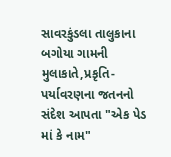સાવરકુંડલા તાલુકાના બગોયા ગામની મુલાકાતે,પ્રકૃતિ- પર્યાવરણના જતનનો સંદેશ આપતા "એક પેડ માં કે નામ"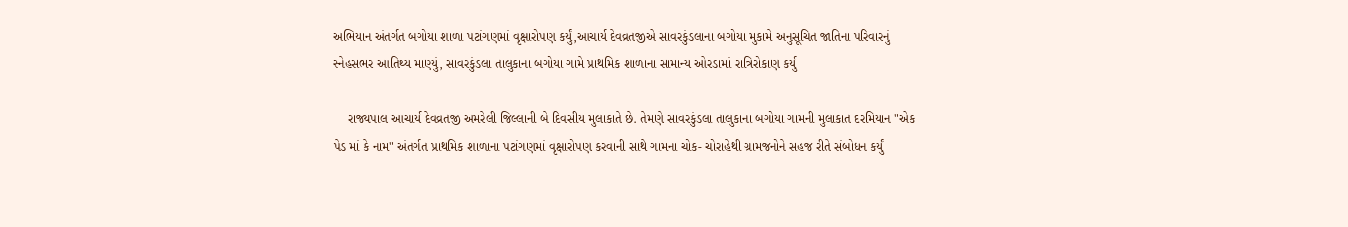અભિયાન અંતર્ગત બગોયા શાળા પટાંગણમાં વૃક્ષારોપણ કર્યું,આચાર્ય દેવવ્રતજીએ સાવરકુંડલાના બગોયા મુકામે અનુસૂચિત જાતિના પરિવારનું સ્નેહસભર આતિથ્ય માણ્યું, સાવરકુંડલા તાલુકાના બગોયા ગામે પ્રાથમિક શાળાના સામાન્ય ઓરડામાં રાત્રિરોકાણ કર્યુ

    રાજ્યપાલ આચાર્ય દેવવ્રતજી અમરેલી જિલ્લાની બે દિવસીય મુલાકાતે છે. તેમણે સાવરકુંડલા તાલુકાના બગોયા ગામની મુલાકાત દરમિયાન "એક પેડ માં કે નામ" અંતર્ગત પ્રાથમિક શાળાના પટાંગણમાં વૃક્ષારોપણ કરવાની સાથે ગામના ચોક- ચોરાહેથી ગ્રામજનોને સહજ રીતે સંબોધન કર્યું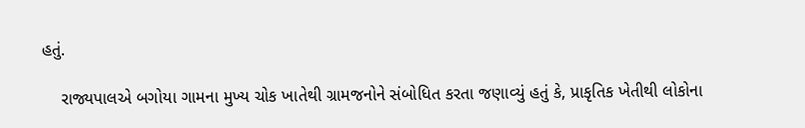હતું.

    રાજ્યપાલએ બગોયા ગામના મુખ્ય ચોક ખાતેથી ગ્રામજનોને સંબોધિત કરતા જણાવ્યું હતું કે, પ્રાકૃતિક ખેતીથી લોકોના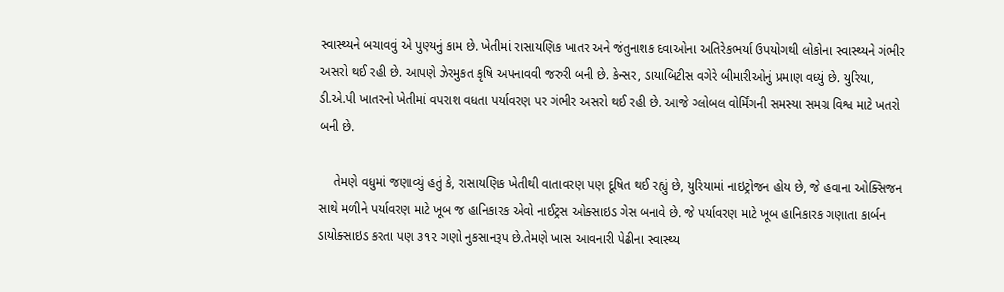સ્વાસ્થ્યને બચાવવું એ પુણ્યનું કામ છે. ખેતીમાં રાસાયણિક ખાતર અને જંતુનાશક દવાઓના અતિરેકભર્યા ઉપયોગથી લોકોના સ્વાસ્થ્યને ગંભીર અસરો થઈ રહી છે. આપણે ઝેરમુકત કૃષિ અપનાવવી જરુરી બની છે. કેન્સર, ડાયાબિટીસ વગેરે બીમારીઓનું પ્રમાણ વધ્યું છે. યુરિયા, ડી.એ.પી ખાતરનો ખેતીમાં વપરાશ વધતા પર્યાવરણ પર ગંભીર અસરો થઈ રહી છે. આજે ગ્લોબલ વોર્મિંગની સમસ્યા સમગ્ર વિશ્વ માટે ખતરો બની છે.

    તેમણે વધુમાં જણાવ્યું હતું કે, રાસાયણિક ખેતીથી વાતાવરણ પણ દૂષિત થઈ રહ્યું છે, યુરિયામાં નાઇટ્રોજન હોય છે, જે હવાના ઓક્સિજન સાથે મળીને પર્યાવરણ માટે ખૂબ જ હાનિકારક એવો નાઈટ્રસ ઓક્સાઇડ ગેસ બનાવે છે. જે પર્યાવરણ માટે ખૂબ હાનિકારક ગણાતા કાર્બન ડાયોક્સાઇડ કરતા પણ ૩૧૨ ગણો નુકસાનરૂપ છે.તેમણે ખાસ આવનારી પેઢીના સ્વાસ્થ્ય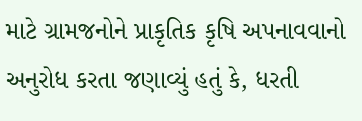માટે ગ્રામજનોને પ્રાકૃતિક કૃષિ અપનાવવાનો અનુરોધ કરતા જણાવ્યું હતું કે, ધરતી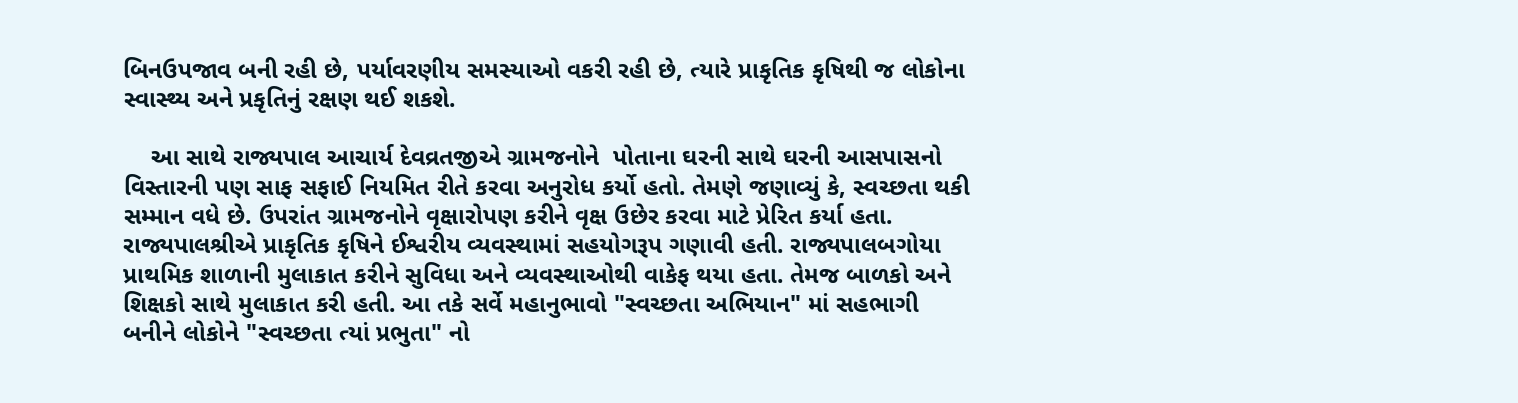બિનઉપજાવ બની રહી છે, પર્યાવરણીય સમસ્યાઓ વકરી રહી છે, ત્યારે પ્રાકૃતિક કૃષિથી જ લોકોના સ્વાસ્થ્ય અને પ્રકૃતિનું રક્ષણ થઈ શકશે.

    આ સાથે રાજ્યપાલ આચાર્ય દેવવ્રતજીએ ગ્રામજનોને  પોતાના ઘરની સાથે ઘરની આસપાસનો વિસ્તારની પણ સાફ સફાઈ નિયમિત રીતે કરવા અનુરોધ કર્યો હતો. તેમણે જણાવ્યું કે, સ્વચ્છતા થકી સમ્માન વધે છે. ઉપરાંત ગ્રામજનોને વૃક્ષારોપણ કરીને વૃક્ષ ઉછેર કરવા માટે પ્રેરિત કર્યા હતા. રાજ્યપાલશ્રીએ પ્રાકૃતિક કૃષિને ઈશ્વરીય વ્યવસ્થામાં સહયોગરૂપ ગણાવી હતી. રાજ્યપાલબગોયા પ્રાથમિક શાળાની મુલાકાત કરીને સુવિધા અને વ્યવસ્થાઓથી વાકેફ થયા હતા. તેમજ બાળકો અને શિક્ષકો સાથે મુલાકાત કરી હતી. આ તકે સર્વે મહાનુભાવો "સ્વચ્છતા અભિયાન" માં સહભાગી બનીને લોકોને "સ્વચ્છતા ત્યાં પ્રભુતા" નો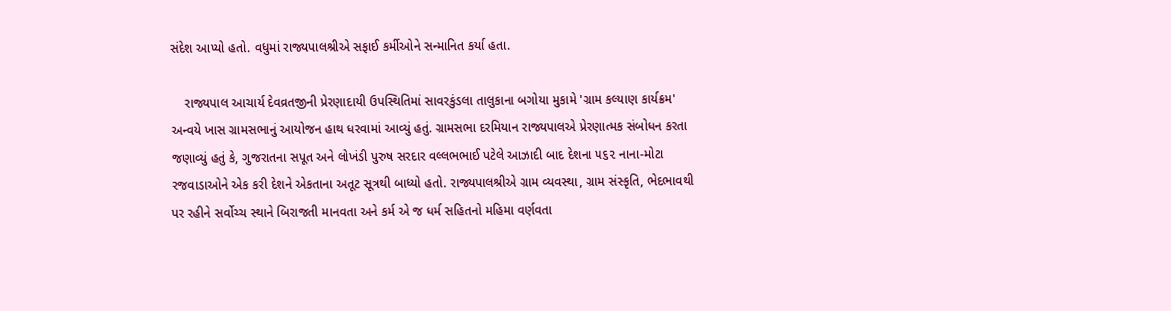સંદેશ આપ્યો હતો. વધુમાં રાજ્યપાલશ્રીએ સફાઈ કર્મીઓને સન્માનિત કર્યા હતા.

    રાજ્યપાલ આચાર્ય દેવવ્રતજીની પ્રેરણાદાયી ઉપસ્થિતિમાં સાવરકુંડલા તાલુકાના બગોયા મુકામે 'ગ્રામ કલ્યાણ કાર્યક્રમ' અન્વયે ખાસ ગ્રામસભાનું આયોજન હાથ ધરવામાં આવ્યું હતું. ગ્રામસભા દરમિયાન રાજ્યપાલએ પ્રેરણાત્મક સંબોધન કરતા જણાવ્યું હતું કે, ગુજરાતના સપૂત અને લોખંડી પુરુષ સરદાર વલ્લભભાઈ પટેલે આઝાદી બાદ દેશના ૫૬૨ નાના-મોટા રજવાડાઓને એક કરી દેશને એકતાના અતૂટ સૂત્રથી બાધ્યો હતો. રાજ્યપાલશ્રીએ ગ્રામ વ્યવસ્થા, ગ્રામ સંસ્કૃતિ, ભેદભાવથી પર રહીને સર્વોચ્ચ સ્થાને બિરાજતી માનવતા અને કર્મ એ જ ધર્મ સહિતનો મહિમા વર્ણવતા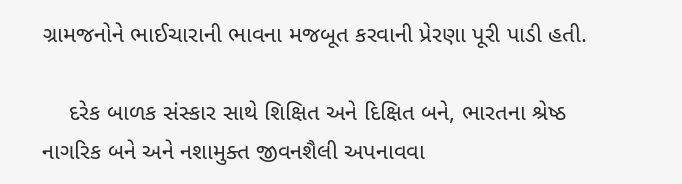ગ્રામજનોને ભાઈચારાની ભાવના મજબૂત કરવાની પ્રેરણા પૂરી પાડી હતી.

    દરેક બાળક સંસ્કાર સાથે શિક્ષિત અને દિક્ષિત બને, ભારતના શ્રેષ્ઠ નાગરિક બને અને નશામુક્ત જીવનશૈલી અપનાવવા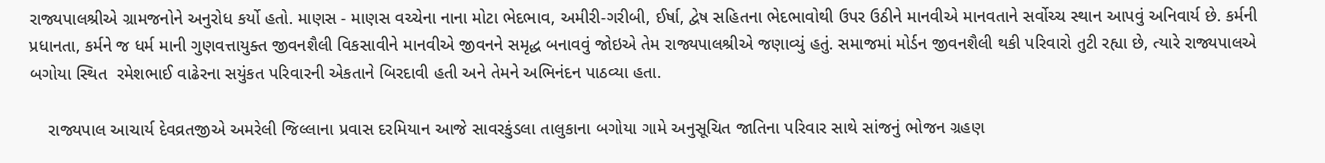રાજ્યપાલશ્રીએ ગ્રામજનોને અનુરોધ કર્યો હતો. માણસ - માણસ વચ્ચેના નાના મોટા ભેદભાવ, અમીરી-ગરીબી, ઈર્ષા, દ્વેષ સહિતના ભેદભાવોથી ઉપર ઉઠીને માનવીએ માનવતાને સર્વોચ્ચ સ્થાન આપવું અનિવાર્ય છે. કર્મની પ્રધાનતા, કર્મને જ ધર્મ માની ગુણવત્તાયુક્ત જીવનશૈલી વિકસાવીને માનવીએ જીવનને સમૃદ્ધ બનાવવું જોઇએ તેમ રાજ્યપાલશ્રીએ જણાવ્યું હતું. સમાજમાં મોર્ડન જીવનશૈલી થકી પરિવારો તુટી રહ્યા છે, ત્યારે રાજ્યપાલએ બગોયા સ્થિત  રમેશભાઈ વાઢેરના સયુંકત પરિવારની એકતાને બિરદાવી હતી અને તેમને અભિનંદન પાઠવ્યા હતા.

    રાજ્યપાલ આચાર્ય દેવવ્રતજીએ અમરેલી જિલ્લાના પ્રવાસ દરમિયાન આજે સાવરકુંડલા તાલુકાના બગોયા ગામે અનુસૂચિત જાતિના પરિવાર સાથે સાંજનું ભોજન ગ્રહણ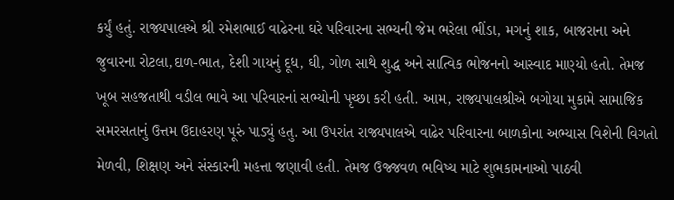કર્યું હતું. રાજ્યપાલએ શ્રી રમેશભાઈ વાઢેરના ઘરે પરિવારના સભ્યની જેમ ભરેલા ભીંડા, મગનું શાક, બાજરાના અને જુવારના રોટલા,દાળ-ભાત, દેશી ગાયનું દૂધ, ઘી, ગોળ સાથે શુદ્ધ અને સાત્વિક ભોજનનો આસ્વાદ માણ્યો હતો. તેમજ ખૂબ સહજતાથી વડીલ ભાવે આ પરિવારનાં સભ્યોની પૃચ્છા કરી હતી. આમ, રાજ્યપાલશ્રીએ બગોયા મુકામે સામાજિક સમરસતાનું ઉત્તમ ઉદાહરણ પૂરું પાડ્યું હતુ. આ ઉપરાંત રાજ્યપાલએ વાઢેર પરિવારના બાળકોના અભ્યાસ વિશેની વિગતો મેળવી, શિક્ષણ અને સંસ્કારની મહત્તા જણાવી હતી. તેમજ ઉજ્જવળ ભવિષ્ય માટે શુભકામનાઓ પાઠવી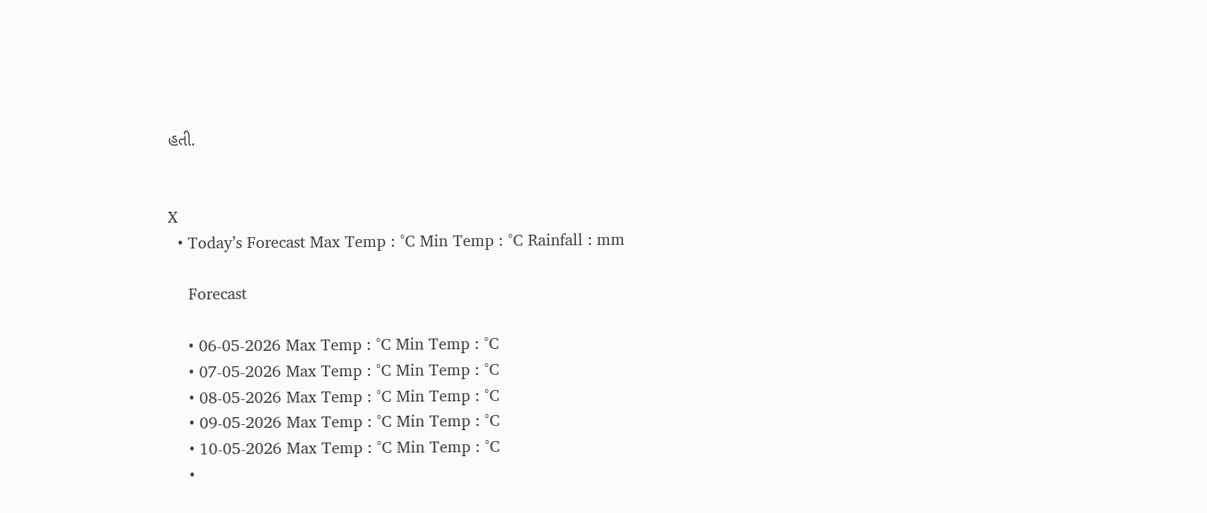હતી.


X
  • Today’s Forecast Max Temp : °C Min Temp : °C Rainfall : mm

    Forecast

    • 06-05-2026 Max Temp : °C Min Temp : °C
    • 07-05-2026 Max Temp : °C Min Temp : °C
    • 08-05-2026 Max Temp : °C Min Temp : °C
    • 09-05-2026 Max Temp : °C Min Temp : °C
    • 10-05-2026 Max Temp : °C Min Temp : °C
    •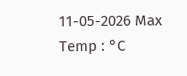11-05-2026 Max Temp : °C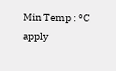Min Temp : °C
apply